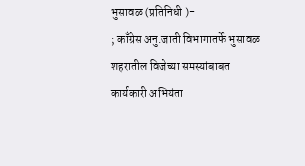भुसावळ (प्रतिनिधी )-
; काँग्रेस अनु.जाती विभागातर्फे भुसावळ शहरातील विजेच्या समस्यांबाबत कार्यकारी अभियंता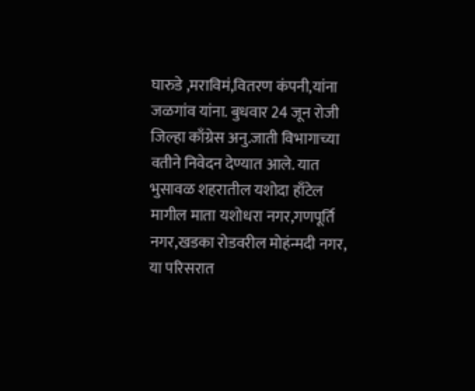घारुडे ,मराविमं,वितरण कंपनी,यांना जळगांव यांना. बुधवार 24 जून रोजी
जिल्हा काँग्रेस अनु.जाती विभागाच्या वतीने निवेदन देण्यात आले. यात भुसावळ शहरातील यशोदा हाँटेल मागील माता यशोधरा नगर,गणपूर्ति नगर,खडका रोडवरील मोहंन्मदी नगर, या परिसरात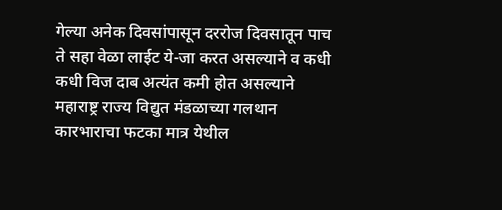गेल्या अनेक दिवसांपासून दररोज दिवसातून पाच ते सहा वेळा लाईट ये-जा करत असल्याने व कधी कधी विज दाब अत्यंत कमी होत असल्याने महाराष्ट्र राज्य विद्युत मंडळाच्या गलथान कारभाराचा फटका मात्र येथील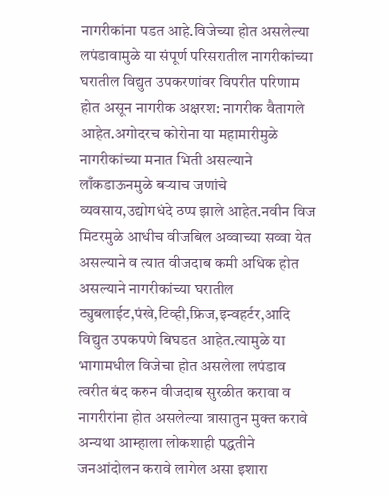नागरीकांना पडत आहे.विजेच्या होत असलेल्या लपंडावामुळे या संपूर्ण परिसरातील नागरीकांच्या घरातील विद्युत उपकरणांवर विपरीत परिणाम होत असून नागरीक अक्षरश: नागरीक वैतागले आहेत.अगोदरच कोरोना या महामारीमुळे नागरीकांच्या मनात भिती असल्याने लाँकडाऊनमुळे बऱ्याच जणांचे व्यवसाय,उद्योगधंदे ठप्प झाले आहेत.नवीन विज मिटरमुळे आधीच वीजबिल अव्वाच्या सव्वा येत असल्याने व त्यात वीजदाब कमी अधिक होत असल्याने नागरीकांच्या घरातील ट्युबलाईट,पंखे,टिव्ही,फ्रिज,इन्वहर्टर,आदि विद्युत उपकपणे बिघडत आहेत.त्यामुळे या भागामधील विजेचा होत असलेला लपंडाव त्वरीत बंद करुन वीजदाब सुरळीत करावा व नागरीरांना होत असलेल्या त्रासातुन मुक्त करावे अन्यथा आम्हाला लोकशाही पद्धतीने जनआंदोलन करावे लागेल असा इशारा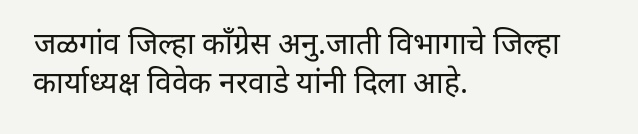जळगांव जिल्हा काँग्रेस अनु.जाती विभागाचे जिल्हा कार्याध्यक्ष विवेक नरवाडे यांनी दिला आहे.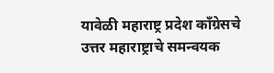यावेळी महाराष्ट्र प्रदेश काँग्रेसचे उत्तर महाराष्ट्राचे समन्वयक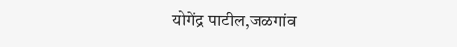योगेंद्र पाटील,जळगांव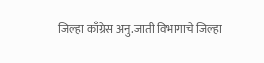जिल्हा काँग्रेस अनु.जाती विभागाचे जिल्हा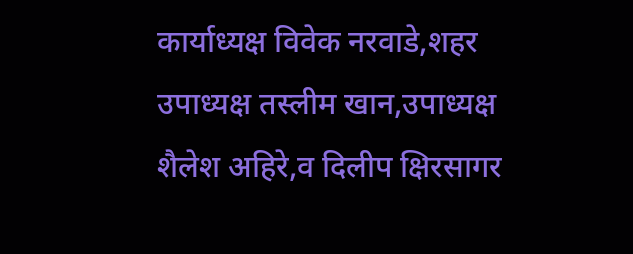कार्याध्यक्ष विवेक नरवाडे,शहर उपाध्यक्ष तस्लीम खान,उपाध्यक्ष शैलेश अहिरे,व दिलीप क्षिरसागर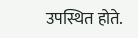उपस्थित होते.